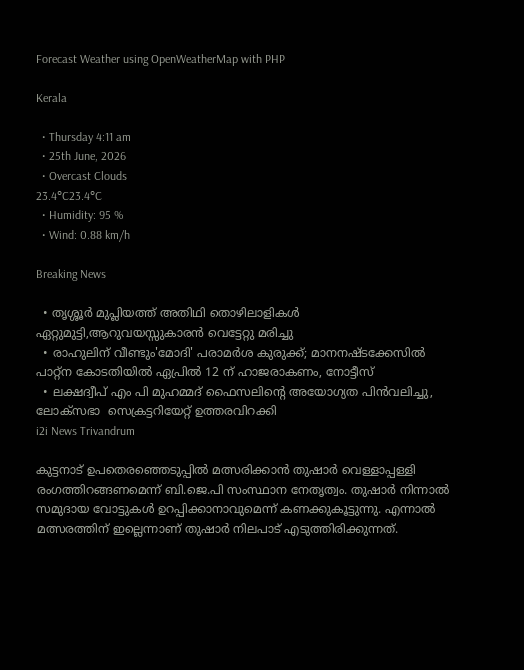Forecast Weather using OpenWeatherMap with PHP

Kerala

  • Thursday 4:11 am
  • 25th June, 2026
  • Overcast Clouds
23.4°C23.4°C
  • Humidity: 95 %
  • Wind: 0.88 km/h

Breaking News

  • തൃശ്ശൂർ മുപ്ലിയത്ത് അതിഥി തൊഴിലാളികൾ ഏറ്റുമുട്ടി,ആറുവയസ്സുകാരൻ വെട്ടേറ്റു മരിച്ചു
  • രാഹുലിന് വീണ്ടും'മോദി' പരാമര്‍ശ കുരുക്ക്; മാനനഷ്ടക്കേസിൽ പാറ്റ്ന കോടതിയിൽ ഏപ്രിൽ 12 ന് ഹാജരാകണം, നോട്ടീസ്
  • ലക്ഷദ്വീപ് എം പി മുഹമ്മദ് ഫൈസലിൻ്റെ അയോഗ്യത പിൻവലിച്ചു, ലോക്സഭാ  സെക്രട്ടറിയേറ്റ് ഉത്തരവിറക്കി
i2i News Trivandrum

കുട്ടനാട് ഉപതെരഞ്ഞെടുപ്പില്‍ മത്സരിക്കാന്‍ തുഷാര്‍ വെള്ളാപ്പള്ളി രംഗത്തിറങ്ങണമെന്ന് ബി.ജെ.പി സംസ്ഥാന നേതൃത്വം. തുഷാര്‍ നിന്നാല്‍ സമുദായ വോട്ടുകള്‍ ഉറപ്പിക്കാനാവുമെന്ന് കണക്കുകൂട്ടുന്നു. എന്നാല്‍ മത്സരത്തിന് ഇല്ലെന്നാണ് തുഷാര്‍ നിലപാട് എടുത്തിരിക്കുന്നത്.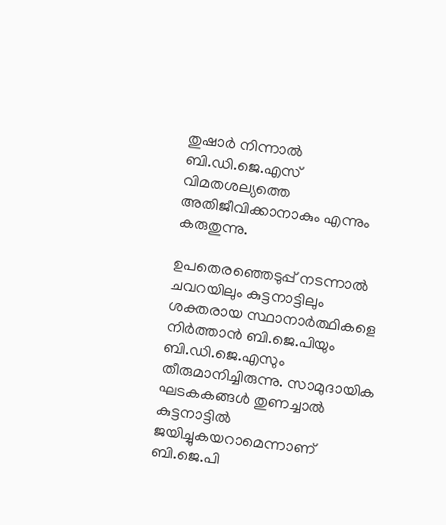തുഷാര്‍ നിന്നാല്‍ ബി.ഡി.ജെ.എസ് വിമതശല്യത്തെ അതിജീവിക്കാനാകും എന്നും കരുതുന്നു.

ഉപതെരഞ്ഞെടുപ്പ് നടന്നാല്‍ ചവറയിലും കുട്ടനാട്ടിലും ശക്തരായ സ്ഥാനാര്‍ത്ഥികളെ നിര്‍ത്താന്‍ ബി.ജെ.പിയും ബി.ഡി.ജെ.എസും തീരുമാനിച്ചിരുന്നു. സാമുദായിക ഘടകകങ്ങള്‍ തുണച്ചാല്‍ കുട്ടനാട്ടില്‍ ജയിച്ചുകയറാമെന്നാണ് ബി.ജെ.പി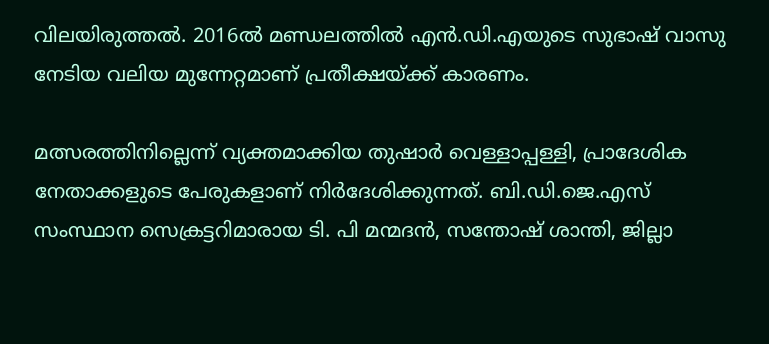വിലയിരുത്തല്‍. 2016ല്‍ മണ്ഡലത്തില്‍ എന്‍.ഡി.എയുടെ സുഭാഷ് വാസു നേടിയ വലിയ മുന്നേറ്റമാണ് പ്രതീക്ഷയ്ക്ക് കാരണം.

മത്സരത്തിനില്ലെന്ന് വ്യക്തമാക്കിയ തുഷാര്‍ വെള്ളാപ്പള്ളി, പ്രാദേശിക നേതാക്കളുടെ പേരുകളാണ് നിര്‍ദേശിക്കുന്നത്. ബി.ഡി.ജെ.എസ് സംസ്ഥാന സെക്രട്ടറിമാരായ ടി. പി മന്മദന്‍, സന്തോഷ് ശാന്തി, ജില്ലാ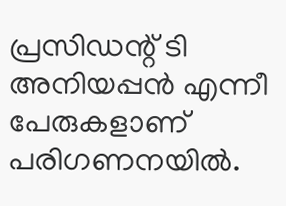പ്രസിഡന്റ് ടി അനിയപ്പന്‍ എന്നീ പേരുകളാണ് പരിഗണനയില്‍.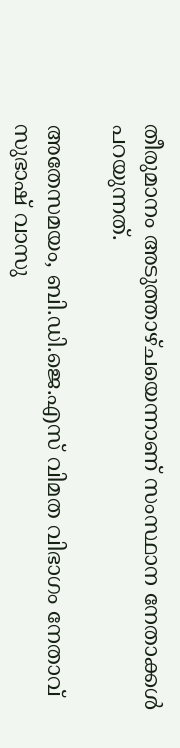തീരുമാനം അടുത്താഴ്ചയെന്നാണ് സംസ്ഥാന നേതാക്കള്‍ പറയുന്നത്.

അതേസമയം, ബി.ഡി.ജെ.എസ് വിമത വിഭാഗം നേതാവ് സുഭാഷ് വാസു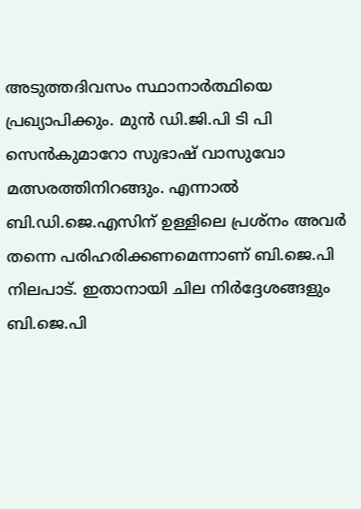അടുത്തദിവസം സ്ഥാനാര്‍ത്ഥിയെ പ്രഖ്യാപിക്കും. മുന്‍ ഡി.ജി.പി ടി പി സെന്‍കുമാറോ സുഭാഷ് വാസുവോ മത്സരത്തിനിറങ്ങും. എന്നാല്‍ ബി.ഡി.ജെ.എസിന് ഉള്ളിലെ പ്രശ്‌നം അവര്‍ തന്നെ പരിഹരിക്കണമെന്നാണ് ബി.ജെ.പി നിലപാട്. ഇതാനായി ചില നിര്‍ദ്ദേശങ്ങളും ബി.ജെ.പി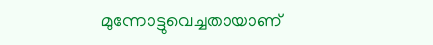മുന്നോട്ടുവെച്ചതായാണ്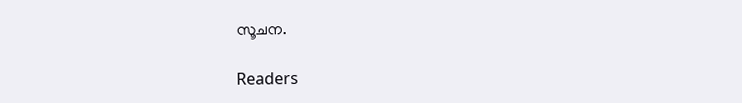സൂചന.

Readers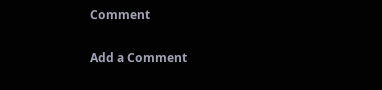Comment

Add a Comment